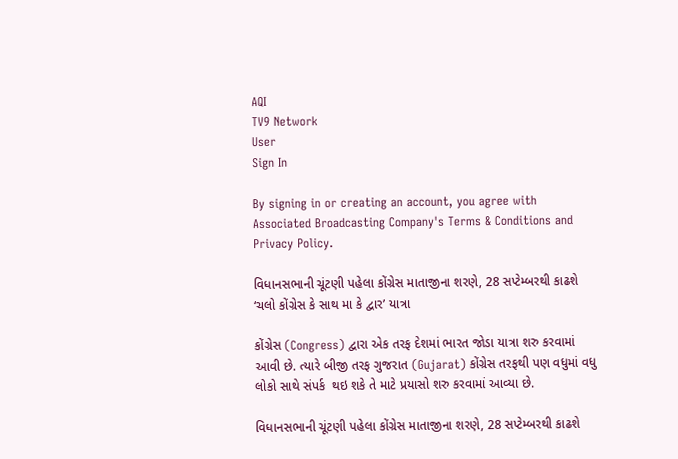AQI
TV9 Network
User
Sign In

By signing in or creating an account, you agree with Associated Broadcasting Company's Terms & Conditions and Privacy Policy.

વિધાનસભાની ચૂંટણી પહેલા કોંગ્રેસ માતાજીના શરણે, 28 સપ્ટેમ્બરથી કાઢશે ‘ચલો કોંગ્રેસ કે સાથ મા કે દ્વાર’ યાત્રા

કોંગ્રેસ (Congress) દ્વારા એક તરફ દેશમાં ભારત જોડા યાત્રા શરુ કરવામાં આવી છે. ત્યારે બીજી તરફ ગુજરાત (Gujarat) કોંગ્રેસ તરફથી પણ વધુમાં વધુ લોકો સાથે સંપર્ક  થઇ શકે તે માટે પ્રયાસો શરુ કરવામાં આવ્યા છે.

વિધાનસભાની ચૂંટણી પહેલા કોંગ્રેસ માતાજીના શરણે, 28 સપ્ટેમ્બરથી કાઢશે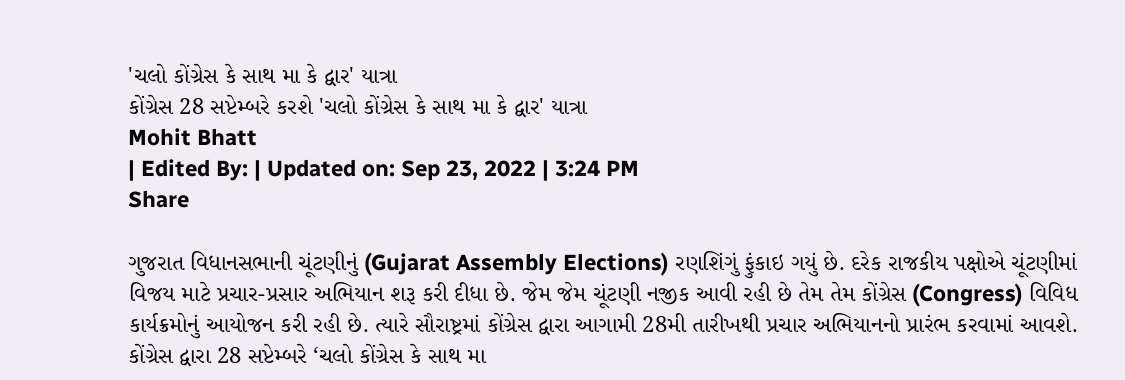'ચલો કોંગ્રેસ કે સાથ મા કે દ્વાર' યાત્રા
કોંગ્રેસ 28 સપ્ટેમ્બરે કરશે 'ચલો કોંગ્રેસ કે સાથ મા કે દ્વાર' યાત્રા
Mohit Bhatt
| Edited By: | Updated on: Sep 23, 2022 | 3:24 PM
Share

ગુજરાત વિધાનસભાની ચૂંટણીનું (Gujarat Assembly Elections) રણશિંગું ફુંકાઇ ગયું છે. દરેક રાજકીય પક્ષોએ ચૂંટણીમાં વિજય માટે પ્રચાર-પ્રસાર અભિયાન શરૂ કરી દીધા છે. જેમ જેમ ચૂંટણી નજીક આવી રહી છે તેમ તેમ કોંગ્રેસ (Congress) વિવિધ કાર્યક્રમોનું આયોજન કરી રહી છે. ત્યારે સૌરાષ્ટ્રમાં કોંગ્રેસ દ્વારા આગામી 28મી તારીખથી પ્રચાર અભિયાનનો પ્રારંભ કરવામાં આવશે. કોંગ્રેસ દ્વારા 28 સપ્ટેમ્બરે ‘ચલો કોંગ્રેસ કે સાથ મા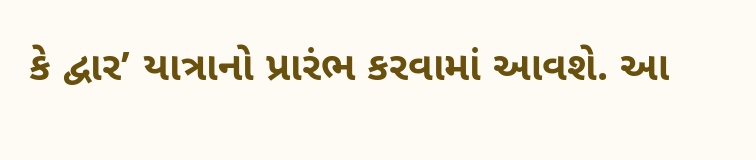કે દ્વાર’ યાત્રાનો પ્રારંભ કરવામાં આવશે. આ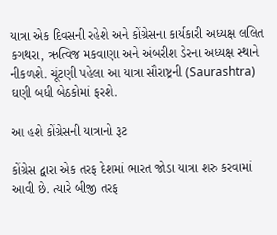યાત્રા એક દિવસની રહેશે અને કોંગ્રેસના કાર્યકારી અધ્યક્ષ લલિત કગથરા, ઋત્વિજ મકવાણા અને અંબરીશ ડેરના અધ્યક્ષ સ્થાને નીકળશે. ચૂંટણી પહેલા આ યાત્રા સૌરાષ્ટ્રની (Saurashtra) ઘણી બધી બેઠકોમાં ફરશે.

આ હશે કોંગ્રેસની યાત્રાનો રૂટ

કોંગ્રેસ દ્વારા એક તરફ દેશમાં ભારત જોડા યાત્રા શરુ કરવામાં આવી છે. ત્યારે બીજી તરફ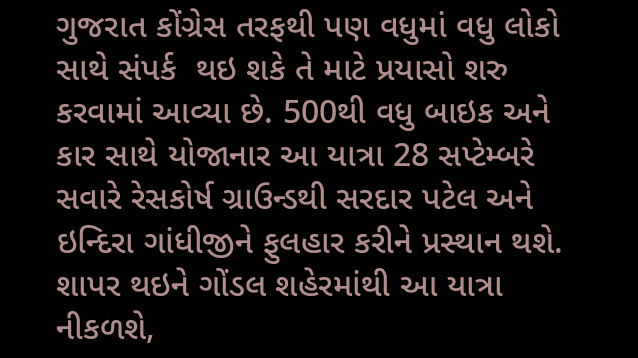ગુજરાત કોંગ્રેસ તરફથી પણ વધુમાં વધુ લોકો સાથે સંપર્ક  થઇ શકે તે માટે પ્રયાસો શરુ કરવામાં આવ્યા છે. 500થી વધુ બાઇક અને કાર સાથે યોજાનાર આ યાત્રા 28 સપ્ટેમ્બરે સવારે રેસકોર્ષ ગ્રાઉન્ડથી સરદાર પટેલ અને ઇન્દિરા ગાંધીજીને ફુલહાર કરીને પ્રસ્થાન થશે. શાપર થઇને ગોંડલ શહેરમાંથી આ યાત્રા નીકળશે,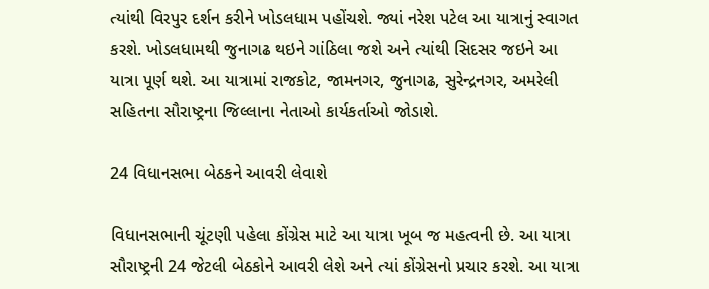ત્યાંથી વિરપુર દર્શન કરીને ખોડલધામ પહોંચશે. જ્યાં નરેશ પટેલ આ યાત્રાનું સ્વાગત કરશે. ખોડલધામથી જુનાગઢ થઇને ગાંઠિલા જશે અને ત્યાંથી સિદસર જઇને આ યાત્રા પૂર્ણ થશે. આ યાત્રામાં રાજકોટ, જામનગર, જુનાગઢ, સુરેન્દ્રનગર, અમરેલી સહિતના સૌરાષ્ટ્રના જિલ્લાના નેતાઓ કાર્યકર્તાઓ જોડાશે.

24 વિધાનસભા બેઠકને આવરી લેવાશે

વિધાનસભાની ચૂંટણી પહેલા કોંગ્રેસ માટે આ યાત્રા ખૂબ જ મહત્વની છે. આ યાત્રા સૌરાષ્ટ્રની 24 જેટલી બેઠકોને આવરી લેશે અને ત્યાં કોંગ્રેસનો પ્રચાર કરશે. આ યાત્રા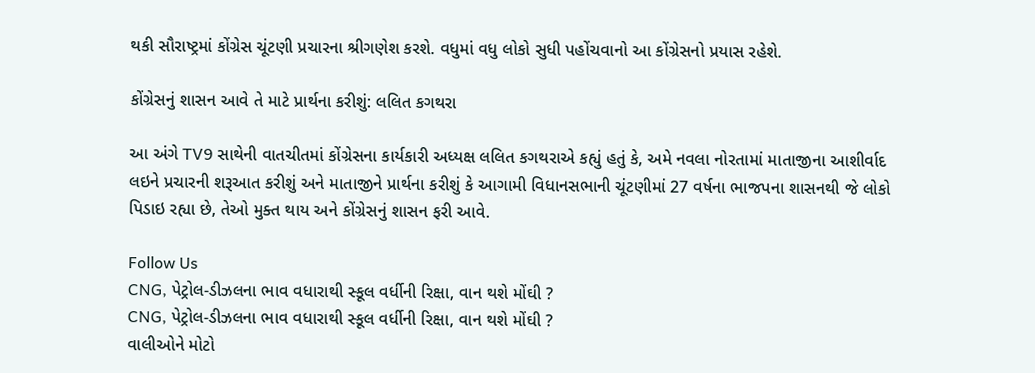થકી સૌરાષ્ટ્રમાં કોંગ્રેસ ચૂંટણી પ્રચારના શ્રીગણેશ કરશે. વધુમાં વધુ લોકો સુધી પહોંચવાનો આ કોંગ્રેસનો પ્રયાસ રહેશે.

કોંગ્રેસનું શાસન આવે તે માટે પ્રાર્થના કરીશું: લલિત કગથરા

આ અંગે TV9 સાથેની વાતચીતમાં કોંગ્રેસના કાર્યકારી અધ્યક્ષ લલિત કગથરાએ કહ્યું હતું કે, અમે નવલા નોરતામાં માતાજીના આશીર્વાદ લઇને પ્રચારની શરૂઆત કરીશું અને માતાજીને પ્રાર્થના કરીશું કે આગામી વિધાનસભાની ચૂંટણીમાં 27 વર્ષના ભાજપના શાસનથી જે લોકો પિડાઇ રહ્યા છે, તેઓ મુક્ત થાય અને કોંગ્રેસનું શાસન ફરી આવે.

Follow Us
CNG, પેટ્રોલ-ડીઝલના ભાવ વધારાથી સ્કૂલ વર્ધીની રિક્ષા, વાન થશે મોંઘી ?
CNG, પેટ્રોલ-ડીઝલના ભાવ વધારાથી સ્કૂલ વર્ધીની રિક્ષા, વાન થશે મોંઘી ?
વાલીઓને મોટો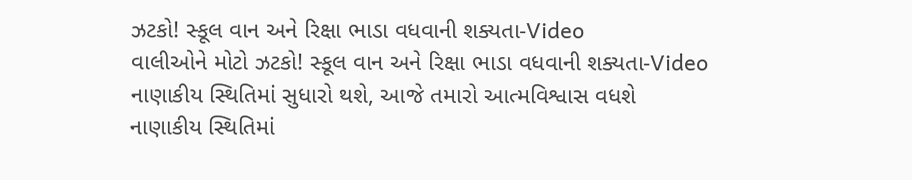ઝટકો! સ્કૂલ વાન અને રિક્ષા ભાડા વધવાની શક્યતા-Video
વાલીઓને મોટો ઝટકો! સ્કૂલ વાન અને રિક્ષા ભાડા વધવાની શક્યતા-Video
નાણાકીય સ્થિતિમાં સુધારો થશે, આજે તમારો આત્મવિશ્વાસ વધશે
નાણાકીય સ્થિતિમાં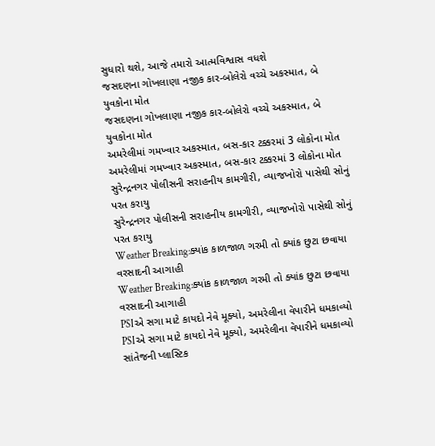સુધારો થશે, આજે તમારો આત્મવિશ્વાસ વધશે
જસદણના ગોખલાણા નજીક કાર-બોલેરો વચ્ચે અકસ્માત, બે યુવકોના મોત
જસદણના ગોખલાણા નજીક કાર-બોલેરો વચ્ચે અકસ્માત, બે યુવકોના મોત
અમરેલીમાં ગમખ્વાર અકસ્માત, બસ-કાર ટક્કરમાં 3 લોકોના મોત
અમરેલીમાં ગમખ્વાર અકસ્માત, બસ-કાર ટક્કરમાં 3 લોકોના મોત
સુરેન્દ્રનગર પોલીસની સરાહનીય કામગીરી, વ્યાજખોરો પાસેથી સોનું પરત કરાયુ
સુરેન્દ્રનગર પોલીસની સરાહનીય કામગીરી, વ્યાજખોરો પાસેથી સોનું પરત કરાયુ
Weather Breaking:ક્યાંક કાળજાળ ગરમી તો ક્યાંક છુટા છવાયા વરસાદની આગાહી
Weather Breaking:ક્યાંક કાળજાળ ગરમી તો ક્યાંક છુટા છવાયા વરસાદની આગાહી
PSIએ સગા માટે કાયદો નેવે મૂક્યો, અમરેલીના વેપારીને ધમકાવ્યો
PSIએ સગા માટે કાયદો નેવે મૂક્યો, અમરેલીના વેપારીને ધમકાવ્યો
સાંતેજની પ્લાસ્ટિક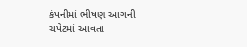કંપનીમાં ભીષણ આગની ચપેટમાં આવતા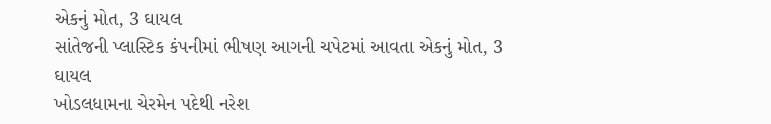એકનું મોત, 3 ઘાયલ
સાંતેજની પ્લાસ્ટિક કંપનીમાં ભીષણ આગની ચપેટમાં આવતા એકનું મોત, 3 ઘાયલ
ખોડલધામના ચેરમેન પદેથી નરેશ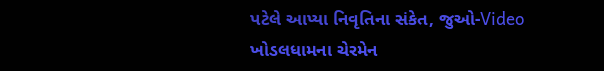પટેલે આપ્યા નિવૃતિના સંકેત, જુઓ-Video
ખોડલધામના ચેરમેન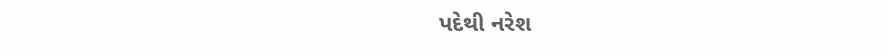પદેથી નરેશ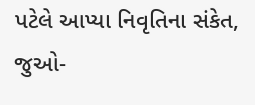પટેલે આપ્યા નિવૃતિના સંકેત, જુઓ-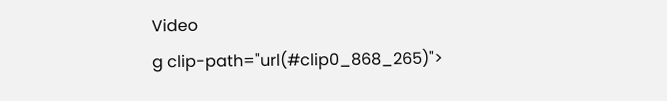Video
g clip-path="url(#clip0_868_265)">